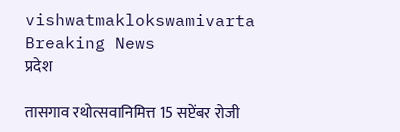vishwatmaklokswamivarta
Breaking News
प्रदेश

तासगाव रथोत्सवानिमित्त 15 सप्टेंबर रोजी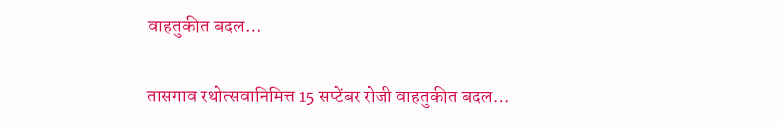वाहतुकीत बदल…

तासगाव रथोत्सवानिमित्त 15 सप्टेंबर रोजी वाहतुकीत बदल…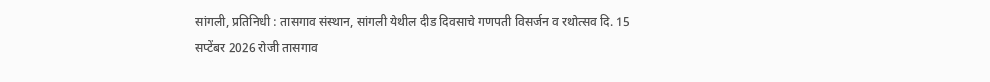सांगली, प्रतिनिधी : तासगाव संस्थान, सांगली येथील दीड दिवसाचे गणपती विसर्जन व रथोत्सव दि. 15 सप्टेंबर 2026 रोजी तासगाव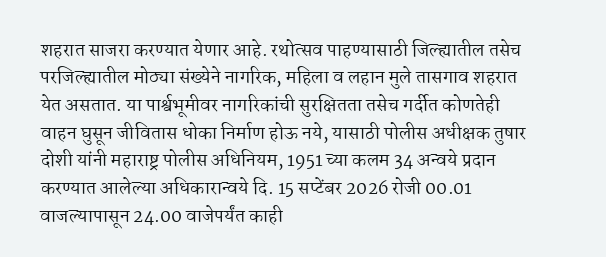शहरात साजरा करण्यात येणार आहे. रथोत्सव पाहण्यासाठी जिल्ह्यातील तसेच परजिल्ह्यातील मोठ्या संख्येने नागरिक, महिला व लहान मुले तासगाव शहरात येत असतात. या पार्श्वभूमीवर नागरिकांची सुरक्षितता तसेच गर्दीत कोणतेही वाहन घुसून जीवितास धोका निर्माण होऊ नये, यासाठी पोलीस अधीक्षक तुषार दोशी यांनी महाराष्ट्र पोलीस अधिनियम, 1951 च्या कलम 34 अन्वये प्रदान करण्यात आलेल्या अधिकारान्वये दि. 15 सप्टेंबर 2026 रोजी 00.01 वाजल्यापासून 24.00 वाजेपर्यंत काही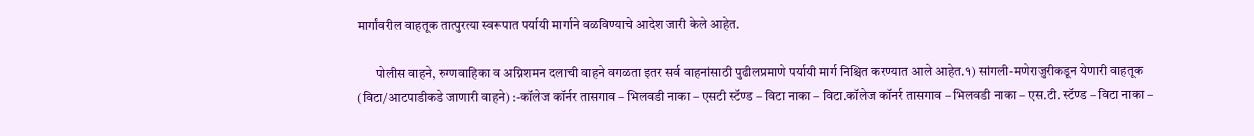मार्गांवरील वाहतूक तात्पुरत्या स्वरूपात पर्यायी मार्गाने वळविण्याचे आदेश जारी केले आहेत.

       पोलीस वाहने, रुग्णवाहिका व अग्निशमन दलाची वाहने वगळता इतर सर्व वाहनांसाठी पुढीलप्रमाणे पर्यायी मार्ग निश्चित करण्यात आले आहेत.१) सांगली-मणेराजुरीकडून येणारी वाहतूक (विटा/आटपाडीकडे जाणारी वाहने) :-कॉलेज कॉर्नर तासगाव – भिलवडी नाका – एसटी स्टॅण्ड – विटा नाका – विटा.कॉलेज कॉनर्र तासगाव – भिलवडी नाका – एस.टी. स्टॅण्ड – विटा नाका –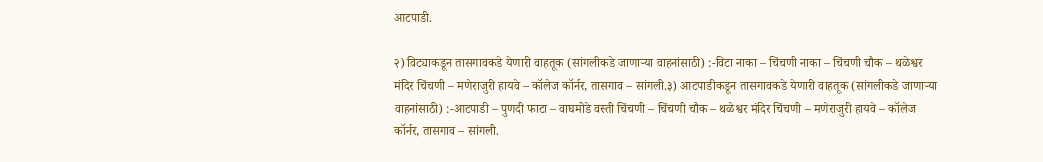आटपाडी.

२) विट्याकडून तासगावकडे येणारी वाहतूक (सांगलीकडे जाणाऱ्या वाहनांसाठी) :-विटा नाका – चिंचणी नाका – चिंचणी चौक – थळेश्वर मंदिर चिंचणी – मणेराजुरी हायवे – कॉलेज कॉर्नर, तासगाव – सांगली.३) आटपाडीकडून तासगावकडे येणारी वाहतूक (सांगलीकडे जाणाऱ्या वाहनांसाठी) :-आटपाडी – पुणदी फाटा – वाघमोडे वस्ती चिंचणी – चिंचणी चौक – थळेश्वर मंदिर चिंचणी – मणेराजुरी हायवे – कॉलेज कॉर्नर, तासगाव – सांगली.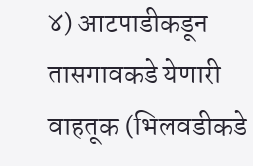४) आटपाडीकडून तासगावकडे येणारी वाहतूक (भिलवडीकडे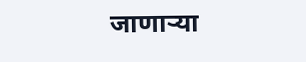जाणाऱ्या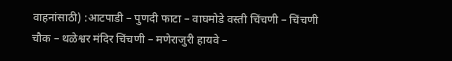वाहनांसाठी) :आटपाडी – पुणदी फाटा – वाघमोडे वस्ती चिंचणी – चिंचणी चौक – थळेश्वर मंदिर चिंचणी – मणेराजुरी हायवे –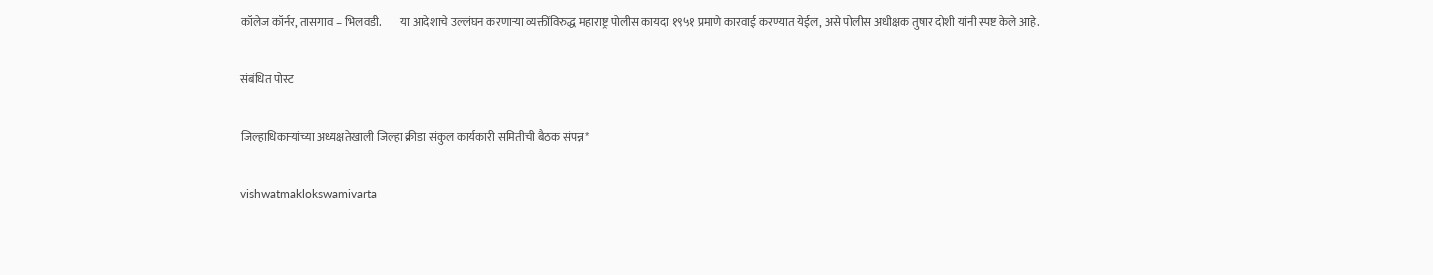कॉलेज कॉर्नर, तासगाव – भिलवडी.        या आदेशाचे उल्लंघन करणाऱ्या व्यक्तींविरुद्ध महाराष्ट्र पोलीस कायदा १९५१ प्रमाणे कारवाई करण्यात येईल, असे पोलीस अधीक्षक तुषार दोशी यांनी स्पष्ट केले आहे.

संबंधित पोस्ट

जिल्हाधिकाऱ्यांच्या अध्यक्षतेखाली जिल्हा क्रीडा संकुल कार्यकारी समितीची बैठक संपन्न*

vishwatmaklokswamivarta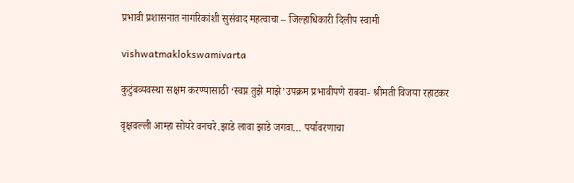प्रभावी प्रशासनात नागरिकांशी सुसंवाद महत्वाचा – जिल्हाधिकारी दिलीप स्वामी

vishwatmaklokswamivarta

कुटुंबव्यवस्था सक्षम करण्यासाठी ‘स्वप्न तुझे माझे’उपक्रम प्रभावीपणे राबवा- श्रीमती विजया रहाटकर

वृक्षवल्ली आम्हा सोयरे वनचरे.झाडे लावा झाडे जगवा… पर्यावरणाचा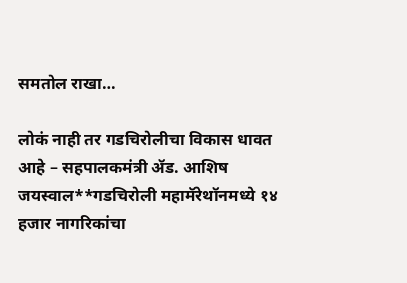समतोल राखा…

लोकं नाही तर गडचिरोलीचा विकास धावत आहे – सहपालकमंत्री ॲड. आशिष जयस्वाल**गडचिरोली महामॅरेथॉनमध्ये १४ हजार नागरिकांचा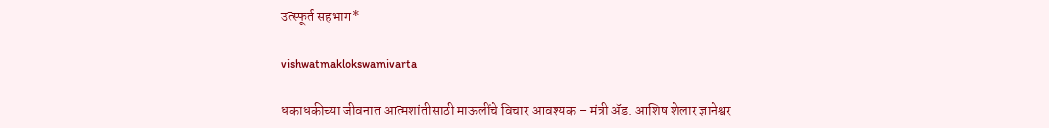उत्स्फूर्त सहभाग*

vishwatmaklokswamivarta

धकाधकीच्या जीवनात आत्मशांतीसाठी माऊलींचे विचार आवश्यक – मंत्री ॲड. आशिष शेलार ज्ञानेश्वर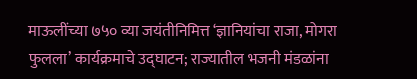माऊलींच्या ७५० व्या जयंतीनिमित्त ‘ज्ञानियांचा राजा, मोगरा फुलला’ कार्यक्रमाचे उद्घाटन; राज्यातील भजनी मंडळांना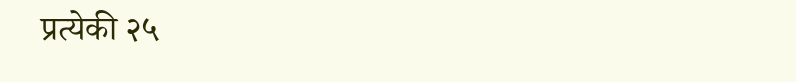प्रत्येकी २५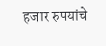हजार रुपयांचे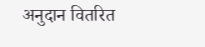अनुदान वितरित